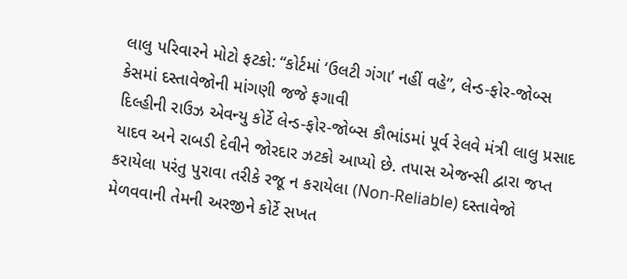લાલુ પરિવારને મોટો ફટકો: “કોર્ટમાં ‘ઉલટી ગંગા’ નહીં વહે”, લેન્ડ-ફોર-જોબ્સ કેસમાં દસ્તાવેજોની માંગણી જજે ફગાવી
દિલ્હીની રાઉઝ એવન્યુ કોર્ટે લેન્ડ-ફોર-જોબ્સ કૌભાંડમાં પૂર્વ રેલવે મંત્રી લાલુ પ્રસાદ યાદવ અને રાબડી દેવીને જોરદાર ઝટકો આપ્યો છે. તપાસ એજન્સી દ્વારા જપ્ત કરાયેલા પરંતુ પુરાવા તરીકે રજૂ ન કરાયેલા (Non-Reliable) દસ્તાવેજો મેળવવાની તેમની અરજીને કોર્ટે સખત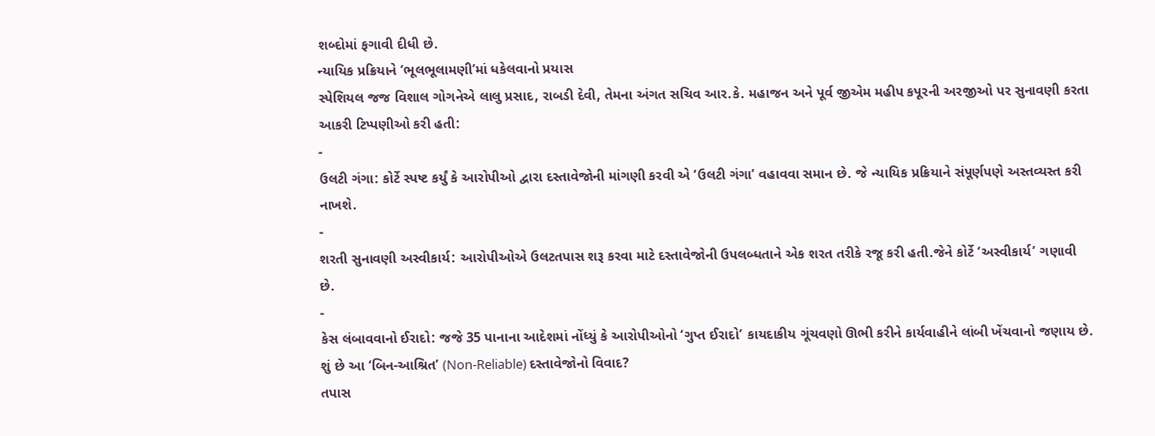શબ્દોમાં ફગાવી દીધી છે.
ન્યાયિક પ્રક્રિયાને ‘ભૂલભૂલામણી’માં ધકેલવાનો પ્રયાસ
સ્પેશિયલ જજ વિશાલ ગોગનેએ લાલુ પ્રસાદ, રાબડી દેવી, તેમના અંગત સચિવ આર.કે. મહાજન અને પૂર્વ જીએમ મહીપ કપૂરની અરજીઓ પર સુનાવણી કરતા આકરી ટિપ્પણીઓ કરી હતી:
-
ઉલટી ગંગા: કોર્ટે સ્પષ્ટ કર્યું કે આરોપીઓ દ્વારા દસ્તાવેજોની માંગણી કરવી એ ‘ઉલટી ગંગા’ વહાવવા સમાન છે. જે ન્યાયિક પ્રક્રિયાને સંપૂર્ણપણે અસ્તવ્યસ્ત કરી નાખશે.
-
શરતી સુનાવણી અસ્વીકાર્ય: આરોપીઓએ ઉલટતપાસ શરૂ કરવા માટે દસ્તાવેજોની ઉપલબ્ધતાને એક શરત તરીકે રજૂ કરી હતી.જેને કોર્ટે ‘અસ્વીકાર્ય’ ગણાવી છે.
-
કેસ લંબાવવાનો ઈરાદો: જજે 35 પાનાના આદેશમાં નોંધ્યું કે આરોપીઓનો ‘ગુપ્ત ઈરાદો’ કાયદાકીય ગૂંચવણો ઊભી કરીને કાર્યવાહીને લાંબી ખેંચવાનો જણાય છે.
શું છે આ ‘બિન-આશ્રિત’ (Non-Reliable) દસ્તાવેજોનો વિવાદ?
તપાસ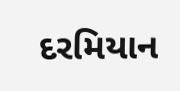દરમિયાન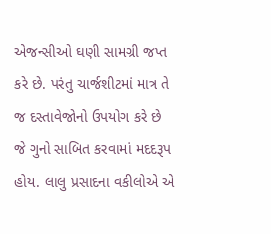એજન્સીઓ ઘણી સામગ્રી જપ્ત કરે છે. પરંતુ ચાર્જશીટમાં માત્ર તે જ દસ્તાવેજોનો ઉપયોગ કરે છે જે ગુનો સાબિત કરવામાં મદદરૂપ હોય. લાલુ પ્રસાદના વકીલોએ એ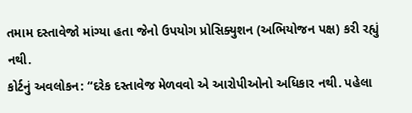તમામ દસ્તાવેજો માંગ્યા હતા જેનો ઉપયોગ પ્રોસિક્યુશન (અભિયોજન પક્ષ) કરી રહ્યું નથી.
કોર્ટનું અવલોકન: “દરેક દસ્તાવેજ મેળવવો એ આરોપીઓનો અધિકાર નથી. પહેલા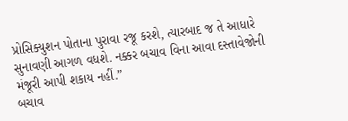પ્રોસિક્યુશન પોતાના પુરાવા રજૂ કરશે, ત્યારબાદ જ તે આધારે સુનાવણી આગળ વધશે. નક્કર બચાવ વિના આવા દસ્તાવેજોની મંજૂરી આપી શકાય નહીં.”
બચાવ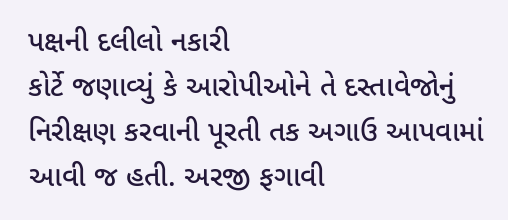પક્ષની દલીલો નકારી
કોર્ટે જણાવ્યું કે આરોપીઓને તે દસ્તાવેજોનું નિરીક્ષણ કરવાની પૂરતી તક અગાઉ આપવામાં આવી જ હતી. અરજી ફગાવી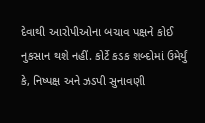દેવાથી આરોપીઓના બચાવ પક્ષને કોઈ નુકસાન થશે નહીં. કોર્ટે કડક શબ્દોમાં ઉમેર્યું કે, નિષ્પક્ષ અને ઝડપી સુનાવણી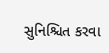સુનિશ્ચિત કરવા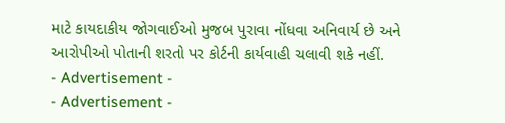માટે કાયદાકીય જોગવાઈઓ મુજબ પુરાવા નોંધવા અનિવાર્ય છે અને આરોપીઓ પોતાની શરતો પર કોર્ટની કાર્યવાહી ચલાવી શકે નહીં.
- Advertisement -
- Advertisement -